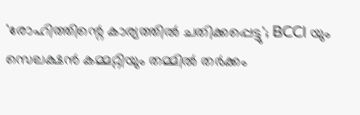'രോഹിത്തിന്റെ കാര്യത്തിൽ ചതിക്കപ്പെട്ടു'; BCCI യും സെലക്ഷൻ കമ്മറ്റിയും തമ്മിൽ തർക്കം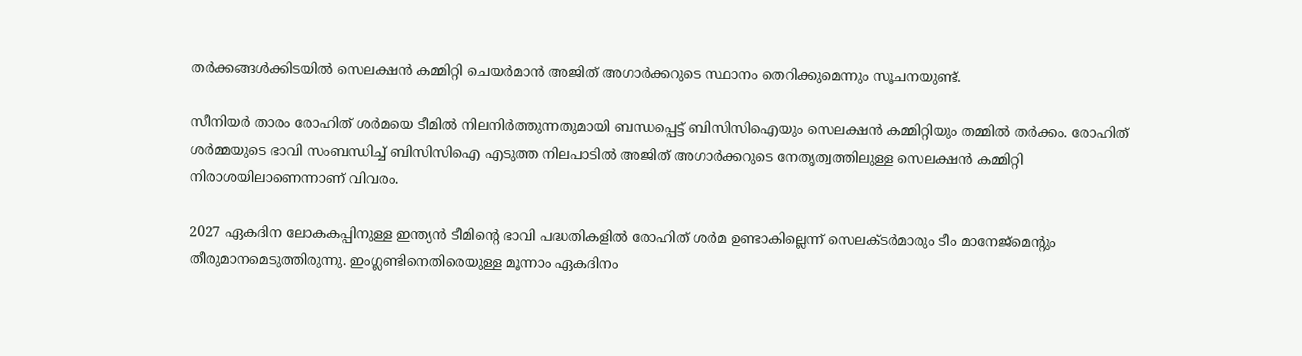തര്‍ക്കങ്ങള്‍ക്കിടയില്‍ സെലക്ഷന്‍ കമ്മിറ്റി ചെയര്‍മാന്‍ അജിത് അഗാര്‍ക്കറുടെ സ്ഥാനം തെറിക്കുമെന്നും സൂചനയുണ്ട്.

സീനിയർ താരം രോഹിത് ശര്‍മയെ ടീമില്‍ നിലനിര്‍ത്തുന്നതുമായി ബന്ധപ്പെട്ട് ബിസിസിഐയും സെലക്ഷന്‍ കമ്മിറ്റിയും തമ്മില്‍ തർക്കം. രോഹിത് ശര്‍മ്മയുടെ ഭാവി സംബന്ധിച്ച് ബിസിസിഐ എടുത്ത നിലപാടില്‍ അജിത് അഗാര്‍ക്കറുടെ നേതൃത്വത്തിലുള്ള സെലക്ഷന്‍ കമ്മിറ്റി നിരാശയിലാണെന്നാണ് വിവരം.

2027 ഏകദിന ലോകകപ്പിനുള്ള ഇന്ത്യന്‍ ടീമിന്റെ ഭാവി പദ്ധതികളില്‍ രോഹിത് ശര്‍മ ഉണ്ടാകില്ലെന്ന് സെലക്ടര്‍മാരും ടീം മാനേജ്മെന്റും തീരുമാനമെടുത്തിരുന്നു. ഇംഗ്ലണ്ടിനെതിരെയുള്ള മൂന്നാം ഏകദിനം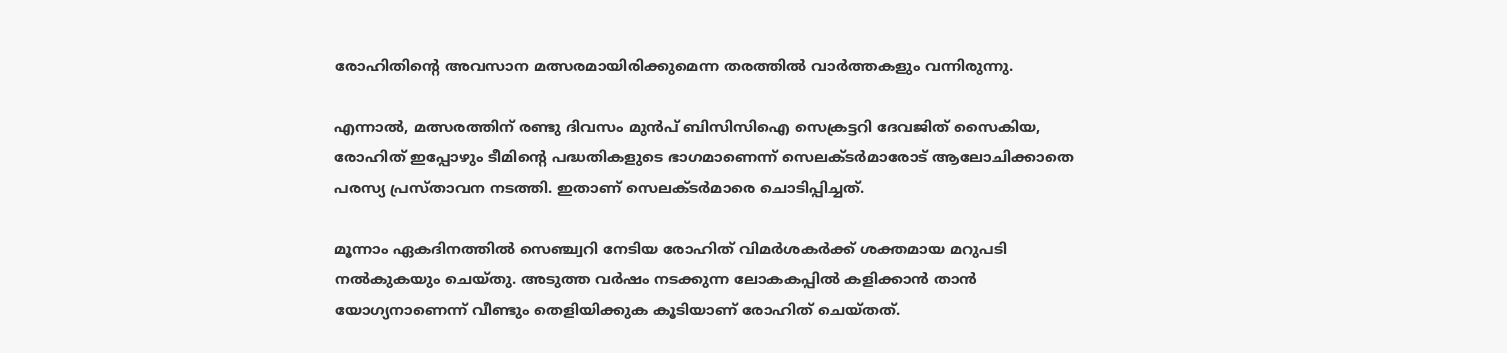രോഹിതിന്റെ അവസാന മത്സരമായിരിക്കുമെന്ന തരത്തില്‍ വാര്‍ത്തകളും വന്നിരുന്നു.

എന്നാല്‍, മത്സരത്തിന് രണ്ടു ദിവസം മുന്‍പ് ബിസിസിഐ സെക്രട്ടറി ദേവജിത് സൈകിയ, രോഹിത് ഇപ്പോഴും ടീമിന്റെ പദ്ധതികളുടെ ഭാഗമാണെന്ന് സെലക്ടര്‍മാരോട് ആലോചിക്കാതെ പരസ്യ പ്രസ്താവന നടത്തി. ഇതാണ് സെലക്ടർമാരെ ചൊടിപ്പിച്ചത്.

മൂന്നാം ഏകദിനത്തില്‍ സെഞ്ച്വറി നേടിയ രോഹിത് വിമര്‍ശകര്‍ക്ക് ശക്തമായ മറുപടി നൽകുകയും ചെയ്തു. അടുത്ത വര്‍ഷം നടക്കുന്ന ലോകകപ്പില്‍ കളിക്കാന്‍ താന്‍ യോഗ്യനാണെന്ന് വീണ്ടും തെളിയിക്കുക കൂടിയാണ് രോഹിത് ചെയ്തത്.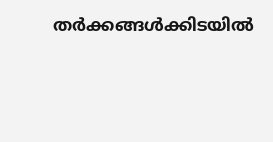തര്‍ക്കങ്ങള്‍ക്കിടയില്‍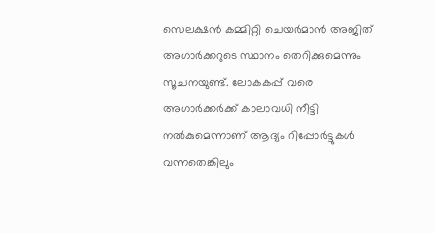സെലക്ഷന്‍ കമ്മിറ്റി ചെയര്‍മാന്‍ അജിത് അഗാര്‍ക്കറുടെ സ്ഥാനം തെറിക്കുമെന്നും സൂചനയുണ്ട്. ലോകകപ്പ് വരെ അഗാര്‍ക്കര്‍ക്ക് കാലാവധി നീട്ടി നല്‍കുമെന്നാണ് ആദ്യം റിപ്പോര്‍ട്ടുകള്‍ വന്നതെങ്കിലും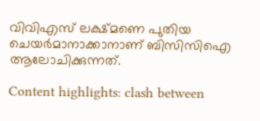വിവിഎസ് ലക്ഷ്മണെ പുതിയ ചെയര്‍മാനാക്കാനാണ് ബിസിസിഐ ആലോചിക്കുന്നത്.

Content highlights: clash between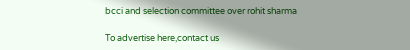bcci and selection committee over rohit sharma

To advertise here,contact us